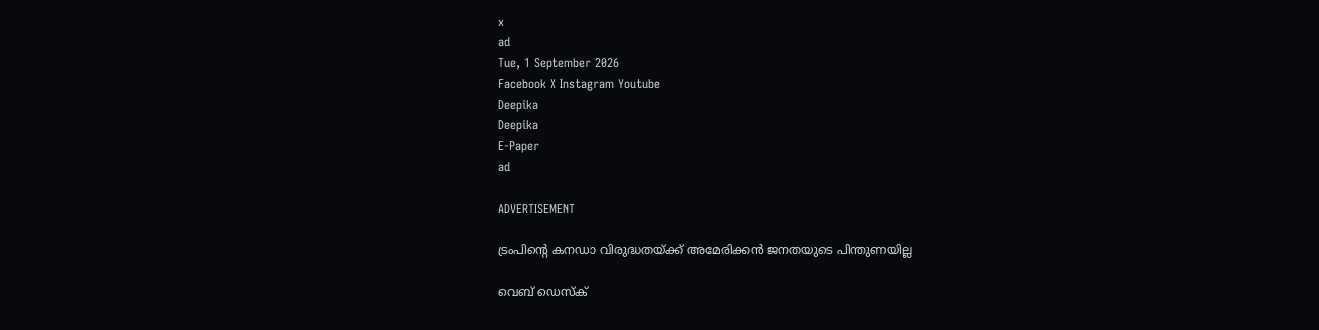x
ad
Tue, 1 September 2026
Facebook X Instagram Youtube
Deepika
Deepika
E-Paper
ad

ADVERTISEMENT

ട്രംപിന്‍റെ കനഡാ വിരുദ്ധതയ്ക്ക് അമേരിക്കൻ ജനതയുടെ പിന്തുണയില്ല

വെബ് ഡെസ്ക്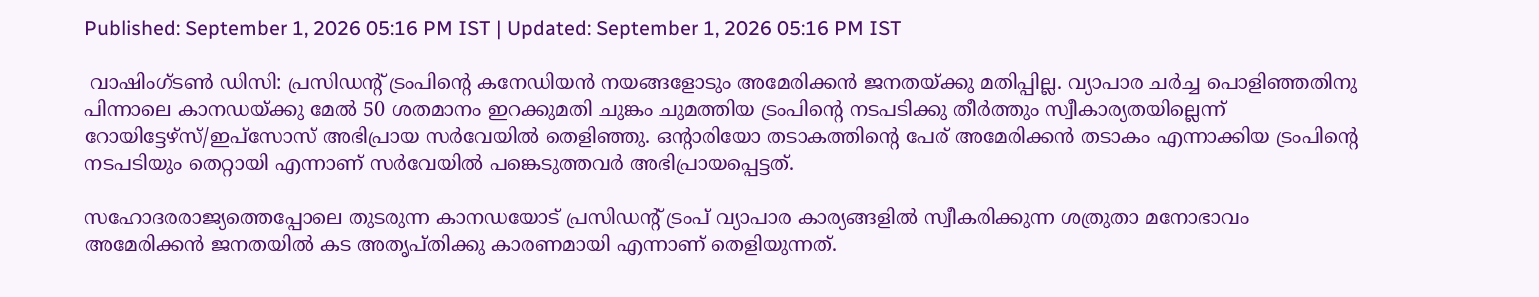Published: September 1, 2026 05:16 PM IST | Updated: September 1, 2026 05:16 PM IST

 വാഷിംഗ്ടൺ ഡിസി: പ്രസിഡന്‍റ് ട്രംപിന്‍റെ കനേഡിയൻ നയങ്ങളോടും അമേരിക്കൻ ജനതയ്ക്കു മതിപ്പില്ല. വ്യാപാര ചർച്ച പൊളിഞ്ഞതിനു പിന്നാലെ കാനഡയ്ക്കു മേൽ 50 ശതമാനം ഇറക്കുമതി ചുങ്കം ചുമത്തിയ ട്രംപിന്‍റെ നടപടിക്കു തീർത്തും സ്വീകാര്യതയില്ലെന്ന് റോയിട്ടേഴ്സ്/ഇപ്സോസ് അഭിപ്രായ സർവേയിൽ തെളിഞ്ഞു. ഒന്‍റാരിയോ തടാകത്തിന്‍റെ പേര് അമേരിക്കൻ തടാകം എന്നാക്കിയ ട്രംപിന്‍റെ നടപടിയും തെറ്റായി എന്നാണ് സർവേയിൽ പങ്കെടുത്തവർ അഭിപ്രായപ്പെട്ടത്.

സഹോദരരാജ്യത്തെപ്പോലെ തുടരുന്ന കാനഡയോട് പ്രസിഡന്‍റ് ട്രംപ് വ്യാപാര കാര്യങ്ങളിൽ സ്വീകരിക്കുന്ന ശത്രുതാ മനോഭാവം അമേരിക്കൻ ജനതയിൽ കട അതൃപ്തിക്കു കാരണമായി എന്നാണ് തെളിയുന്നത്.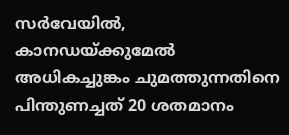സർവേയിൽ, കാനഡയ്ക്കുമേൽ അധികച്ചുങ്കം ചുമത്തുന്നതിനെ പിന്തുണച്ചത് 20 ശതമാനം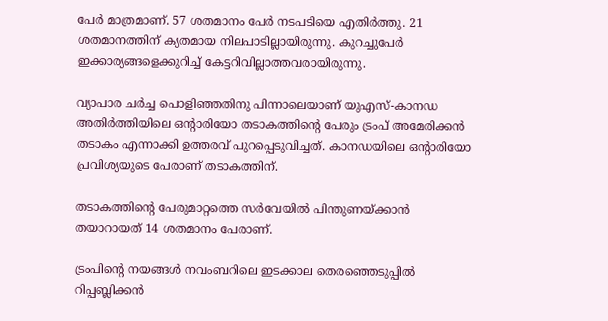പേർ മാത്രമാണ്. 57 ശതമാനം പേർ നടപടിയെ എതിർത്തു. 21 ശതമാനത്തിന് ക്യതമായ നിലപാടില്ലായിരുന്നു. കുറച്ചുപേർ ഇക്കാര്യങ്ങളെക്കുറിച്ച് കേട്ടറിവില്ലാത്തവരായിരുന്നു.

വ്യാപാര ചർച്ച പൊളിഞ്ഞതിനു പിന്നാലെയാണ് യുഎസ്-കാനഡ അതിർത്തിയിലെ ഒന്‍റാരിയോ തടാകത്തിന്‍റെ പേരും ട്രംപ് അമേരിക്കൻ തടാകം എന്നാക്കി ഉത്തരവ് പുറപ്പെടുവിച്ചത്. കാനഡയിലെ ഒന്‍റാരിയോ പ്രവിശ്യയുടെ പേരാണ് തടാകത്തിന്.

തടാകത്തിന്‍റെ പേരുമാറ്റത്തെ സർവേയിൽ പിന്തുണയ്ക്കാൻ തയാറായത് 14 ശതമാനം പേരാണ്.

ട്രംപിന്‍റെ നയങ്ങൾ നവംബറിലെ ഇടക്കാല തെരഞ്ഞെടുപ്പിൽ റിപ്പബ്ലിക്കൻ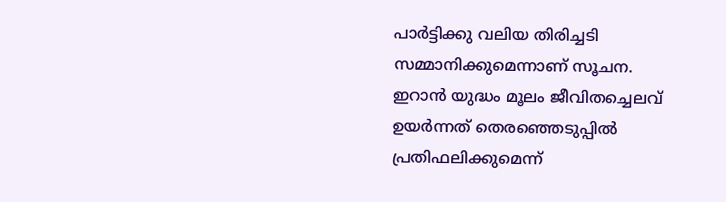പാർട്ടിക്കു വലിയ തിരിച്ചടി സമ്മാനിക്കുമെന്നാണ് സൂചന. ഇറാൻ യുദ്ധം മൂലം ജീവിതച്ചെലവ് ഉയർന്നത് തെരഞ്ഞെടുപ്പിൽ പ്രതിഫലിക്കുമെന്ന്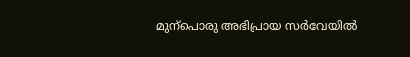മുന്പൊരു അഭിപ്രായ സർവേയിൽ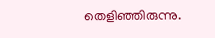തെളിഞ്ഞിരുന്നു.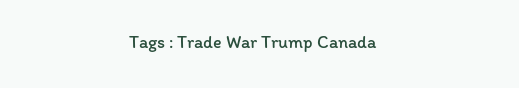Tags : Trade War Trump Canada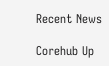Recent News

Corehub Up